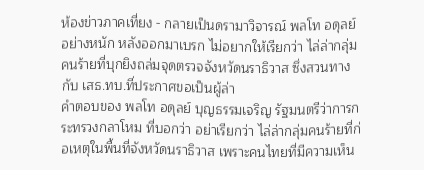ห้องข่าวภาคเที่ยง - กลายเป็นดรามาวิจารณ์ พลโท อดุลย์ อย่างหนัก หลังออกมาเบรก ไม่อยากให้เรียกว่า ไล่ล่ากลุ่มคนร้ายที่บุกยิงถล่มจุดตรวจจังหวัดนราธิวาส ซึ่งสวนทางกับ เสธ.ทบ.ที่ประกาศขอเป็นผู้ล่า
คำตอบของ พลโท อดุลย์ บุญธรรมเจริญ รัฐมนตรีว่าการกระทรวงกลาโหม ที่บอกว่า อย่าเรียกว่า ไล่ล่ากลุ่มคนร้ายที่ก่อเหตุในพื้นที่จังหวัดนราธิวาส เพราะคนไทยที่มีความเห็น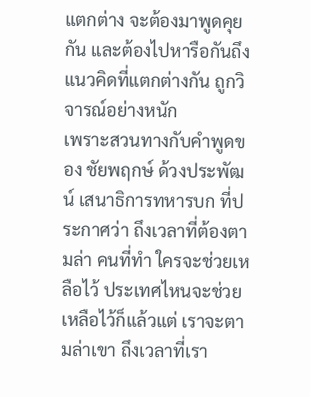แตกต่าง จะต้องมาพูดคุยกัน และต้องไปหารือกันถึงแนวคิดที่แตกต่างกัน ถูกวิจารณ์อย่างหนัก
เพราะสวนทางกับคำพูดของ ชัยพฤกษ์ ด้วงประพัฒน์ เสนาธิการทหารบก ที่ประกาศว่า ถึงเวลาที่ต้องตามล่า คนที่ทำ ใครจะช่วยเหลือไว้ ประเทศไหนจะช่วยเหลือไว้ก็แล้วแต่ เราจะตามล่าเขา ถึงเวลาที่เรา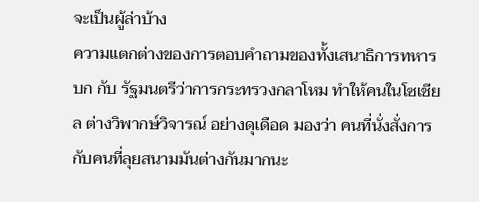จะเป็นผู้ล่าบ้าง
ความแตกต่างของการตอบคำถามของทั้งเสนาธิการทหารบก กับ รัฐมนตรีว่าการกระทรวงกลาโหม ทำให้คนในโซเชียล ต่างวิพากษ์วิจารณ์ อย่างดุเดือด มองว่า คนที่นั่งสั่งการกับคนที่ลุยสนามมันต่างกันมากนะ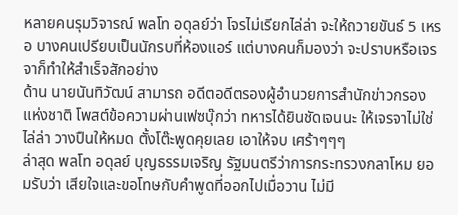หลายคนรุมวิจารณ์ พลโท อดุลย์ว่า โจรไม่เรียกไล่ล่า จะให้ถวายขันธ์ 5 เหรอ บางคนเปรียบเป็นนักรบที่ห้องแอร์ แต่บางคนก็มองว่า จะปราบหรือเจรจาก็ทำให้สำเร็จสักอย่าง
ด้าน นายนันทิวัฒน์ สามารถ อดีตอดีตรองผู้อำนวยการสำนักข่าวกรองแห่งชาติ โพสต์ข้อความผ่านเฟซบุ๊กว่า ทหารได้ยินชัดเจนนะ ให้เจรจาไม่ใช่ไล่ล่า วางปืนให้หมด ตั้งโต๊ะพูดคุยเลย เอาให้จบ เศร้าๆๆๆ
ล่าสุด พลโท อดุลย์ บุญธรรมเจริญ รัฐมนตรีว่าการกระทรวงกลาโหม ยอมรับว่า เสียใจและขอโทษกับคำพูดที่ออกไปเมื่อวาน ไม่มี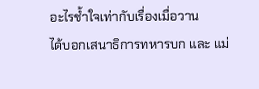อะไรช้ำใจเท่ากับเรื่องเมื่อวาน
ได้บอกเสนาธิการทหารบก และ แม่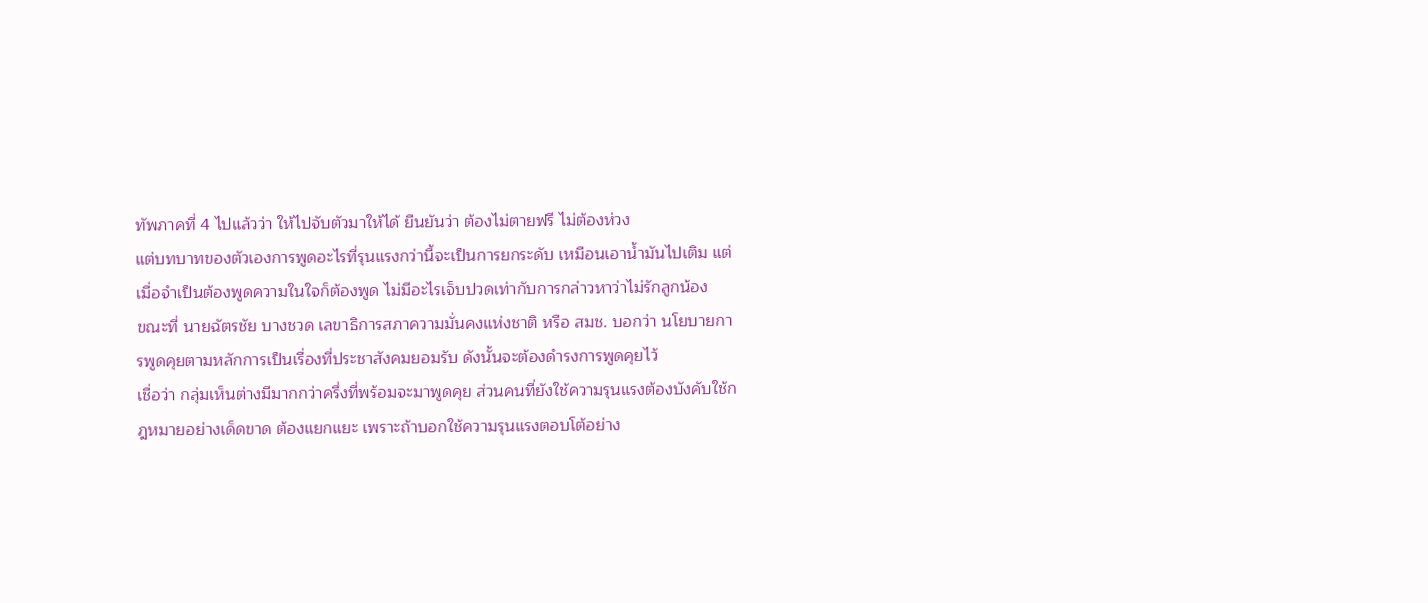ทัพภาคที่ 4 ไปแล้วว่า ให้ไปจับตัวมาให้ได้ ยืนยันว่า ต้องไม่ตายฟรี ไม่ต้องห่วง
แต่บทบาทของตัวเองการพูดอะไรที่รุนแรงกว่านี้จะเป็นการยกระดับ เหมือนเอาน้ำมันไปเติม แต่เมื่อจำเป็นต้องพูดความในใจก็ต้องพูด ไม่มีอะไรเจ็บปวดเท่ากับการกล่าวหาว่าไม่รักลูกน้อง
ขณะที่ นายฉัตรชัย บางชวด เลขาธิการสภาความมั่นคงแห่งชาติ หรือ สมช. บอกว่า นโยบายการพูดคุยตามหลักการเป็นเรื่องที่ประชาสังคมยอมรับ ดังนั้นจะต้องดำรงการพูดคุยไว้
เชื่อว่า กลุ่มเห็นต่างมีมากกว่าครึ่งที่พร้อมจะมาพูดคุย ส่วนคนที่ยังใช้ความรุนแรงต้องบังคับใช้กฎหมายอย่างเด็ดขาด ต้องแยกแยะ เพราะถ้าบอกใช้ความรุนแรงตอบโต้อย่าง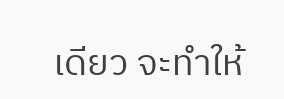เดียว จะทำให้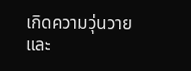เกิดความวุ่นวาย และ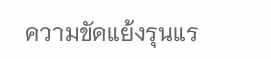ความขัดแย้งรุนแร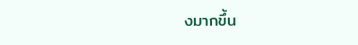งมากขึ้น